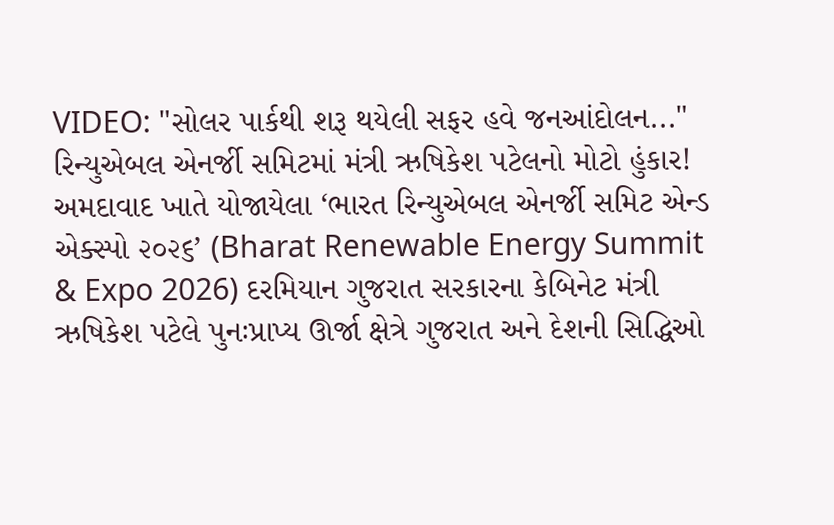VIDEO: "સોલર પાર્કથી શરૂ થયેલી સફર હવે જનઆંદોલન..." રિન્યુએબલ એનર્જી સમિટમાં મંત્રી ઋષિકેશ પટેલનો મોટો હુંકાર!
અમદાવાદ ખાતે યોજાયેલા ‘ભારત રિન્યુએબલ એનર્જી સમિટ એન્ડ એક્સ્પો ૨૦૨૬’ (Bharat Renewable Energy Summit & Expo 2026) દરમિયાન ગુજરાત સરકારના કેબિનેટ મંત્રી ઋષિકેશ પટેલે પુનઃપ્રાપ્ય ઊર્જા ક્ષેત્રે ગુજરાત અને દેશની સિદ્ધિઓ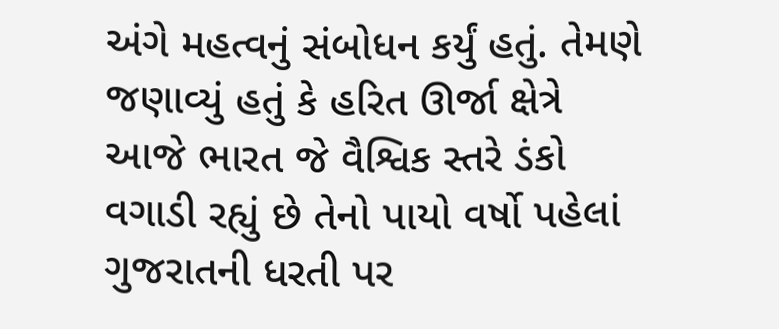અંગે મહત્વનું સંબોધન કર્યું હતું. તેમણે જણાવ્યું હતું કે હરિત ઊર્જા ક્ષેત્રે આજે ભારત જે વૈશ્વિક સ્તરે ડંકો વગાડી રહ્યું છે તેનો પાયો વર્ષો પહેલાં ગુજરાતની ધરતી પર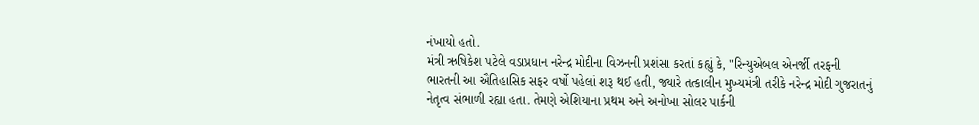નંખાયો હતો.
મંત્રી ઋષિકેશ પટેલે વડાપ્રધાન નરેન્દ્ર મોદીના વિઝનની પ્રશંસા કરતાં કહ્યું કે, "રિન્યુએબલ એનર્જી તરફની ભારતની આ ઐતિહાસિક સફર વર્ષો પહેલાં શરૂ થઈ હતી, જ્યારે તત્કાલીન મુખ્યમંત્રી તરીકે નરેન્દ્ર મોદી ગુજરાતનું નેતૃત્વ સંભાળી રહ્યા હતા. તેમણે એશિયાના પ્રથમ અને અનોખા સોલર પાર્કની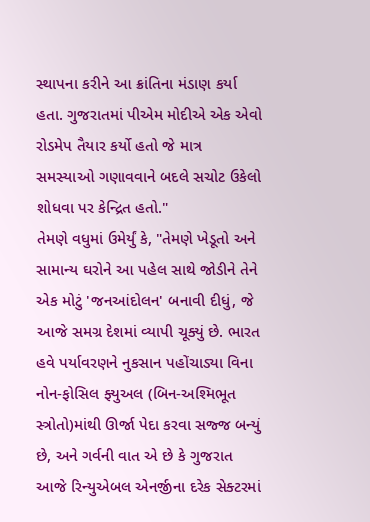સ્થાપના કરીને આ ક્રાંતિના મંડાણ કર્યા હતા. ગુજરાતમાં પીએમ મોદીએ એક એવો રોડમેપ તૈયાર કર્યો હતો જે માત્ર સમસ્યાઓ ગણાવવાને બદલે સચોટ ઉકેલો શોધવા પર કેન્દ્રિત હતો."
તેમણે વધુમાં ઉમેર્યું કે, "તેમણે ખેડૂતો અને સામાન્ય ઘરોને આ પહેલ સાથે જોડીને તેને એક મોટું 'જનઆંદોલન' બનાવી દીધું, જે આજે સમગ્ર દેશમાં વ્યાપી ચૂક્યું છે. ભારત હવે પર્યાવરણને નુકસાન પહોંચાડ્યા વિના નોન-ફોસિલ ફ્યુઅલ (બિન-અશ્મિભૂત સ્ત્રોતો)માંથી ઊર્જા પેદા કરવા સજ્જ બન્યું છે, અને ગર્વની વાત એ છે કે ગુજરાત આજે રિન્યુએબલ એનર્જીના દરેક સેક્ટરમાં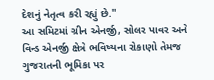દેશનું નેતૃત્વ કરી રહ્યું છે."
આ સમિટમાં ગ્રીન એનર્જી, સોલર પાવર અને વિન્ડ એનર્જી ક્ષેત્રે ભવિષ્યના રોકાણો તેમજ ગુજરાતની ભૂમિકા પર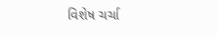વિશેષ ચર્ચા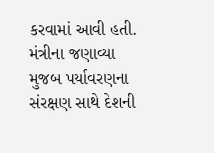કરવામાં આવી હતી. મંત્રીના જણાવ્યા મુજબ પર્યાવરણના સંરક્ષણ સાથે દેશની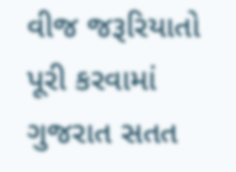વીજ જરૂરિયાતો પૂરી કરવામાં ગુજરાત સતત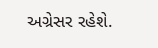અગ્રેસર રહેશે.